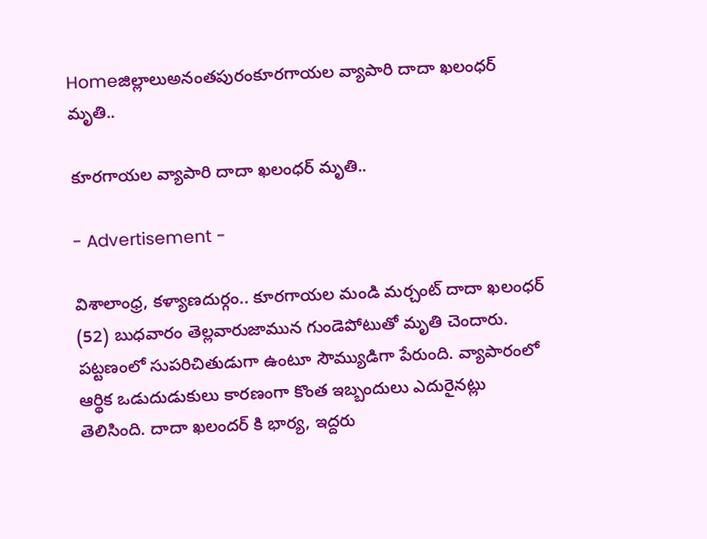Homeజిల్లాలుఅనంతపురంకూరగాయల వ్యాపారి దాదా ఖలంధర్ మృతి..

కూరగాయల వ్యాపారి దాదా ఖలంధర్ మృతి..

- Advertisement -

విశాలాంధ్ర, కళ్యాణదుర్గం.. కూరగాయల మండి మర్చంట్ దాదా ఖలంధర్ (52) బుధవారం తెల్లవారుజామున గుండెపోటుతో మృతి చెందారు. పట్టణంలో సుపరిచితుడుగా ఉంటూ సౌమ్యుడిగా పేరుంది. వ్యాపారంలో ఆర్థిక ఒడుదుడుకులు కారణంగా కొంత ఇబ్బందులు ఎదురైనట్లు తెలిసింది. దాదా ఖలందర్ కి భార్య, ఇద్దరు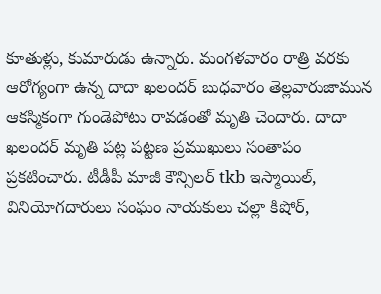కూతుళ్లు, కుమారుడు ఉన్నారు. మంగళవారం రాత్రి వరకు ఆరోగ్యంగా ఉన్న దాదా ఖలందర్ బుధవారం తెల్లవారుజామున ఆకస్మికంగా గుండెపోటు రావడంతో మృతి చెందారు. దాదా ఖలందర్ మృతి పట్ల పట్టణ ప్రముఖులు సంతాపం ప్రకటించారు. టీడీపీ మాజీ కౌన్సిలర్ tkb ఇస్మాయిల్, వినియోగదారులు సంఘం నాయకులు చల్లా కిషోర్,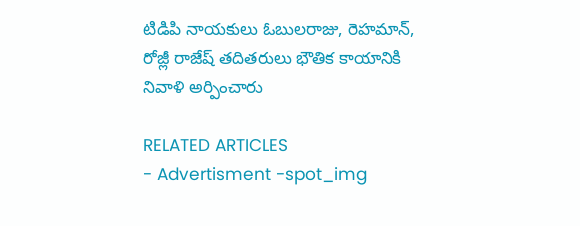టిడిపి నాయకులు ఓబులరాజు, రెహమాన్, రోజ్లీ రాజేష్ తదితరులు భౌతిక కాయానికి నివాళి అర్పించారు

RELATED ARTICLES
- Advertisment -spot_img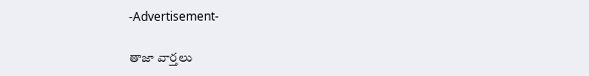-Advertisement-

తాజా వార్తలు